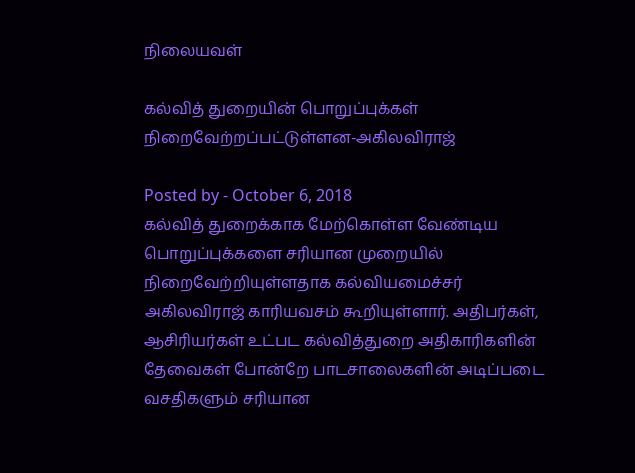நிலையவள்

கல்வித் துறையின் பொறுப்புக்கள் நிறைவேற்றப்பட்டுள்ளன-அகிலவிராஜ்

Posted by - October 6, 2018
கல்வித் துறைக்காக மேற்கொள்ள வேண்டிய பொறுப்புக்களை சரியான முறையில் நிறைவேற்றியுள்ளதாக கல்வியமைச்சர் அகிலவிராஜ் காரியவசம் கூறியுள்ளார். அதிபர்கள், ஆசிரியர்கள் உட்பட கல்வித்துறை அதிகாரிகளின் தேவைகள் போன்றே பாடசாலைகளின் அடிப்படை வசதிகளும் சரியான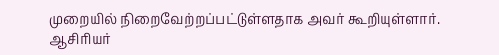முறையில் நிறைவேற்றப்பட்டுள்ளதாக அவர் கூறியுள்ளார். ஆசிரியர்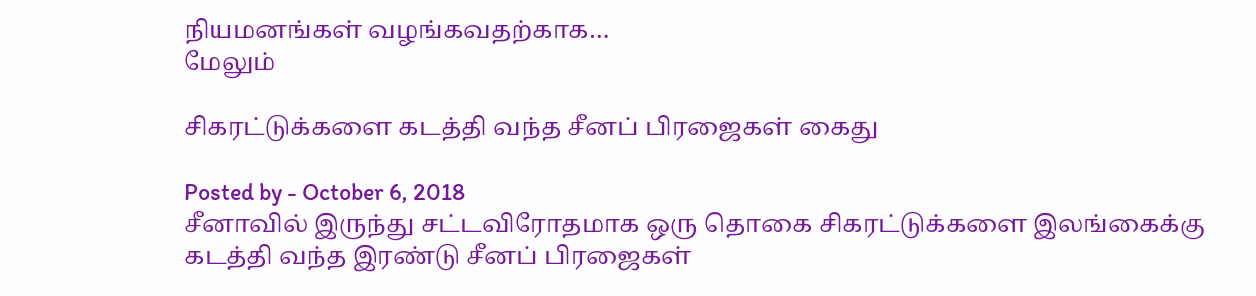நியமனங்கள் வழங்கவதற்காக…
மேலும்

சிகரட்டுக்களை கடத்தி வந்த சீனப் பிரஜைகள் கைது

Posted by - October 6, 2018
சீனாவில் இருந்து சட்டவிரோதமாக ஒரு தொகை சிகரட்டுக்களை இலங்கைக்கு கடத்தி வந்த இரண்டு சீனப் பிரஜைகள்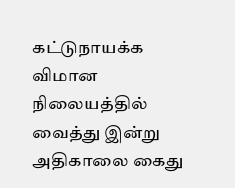கட்டுநாயக்க விமான நிலையத்தில் வைத்து இன்று அதிகாலை கைது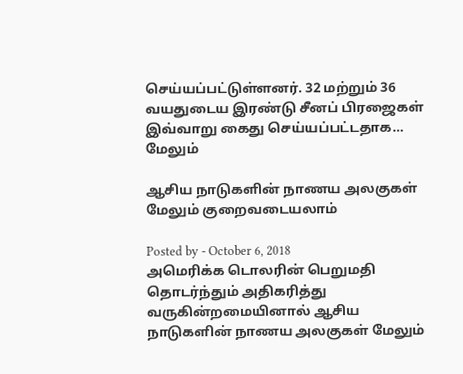செய்யப்பட்டுள்ளனர். 32 மற்றும் 36 வயதுடைய இரண்டு சீனப் பிரஜைகள் இவ்வாறு கைது செய்யப்பட்டதாக…
மேலும்

ஆசிய நாடுகளின் நாணய அலகுகள் மேலும் குறைவடையலாம்

Posted by - October 6, 2018
அமெரிக்க டொலரின் பெறுமதி தொடர்ந்தும் அதிகரித்து வருகின்றமையினால் ஆசிய நாடுகளின் நாணய அலகுகள் மேலும்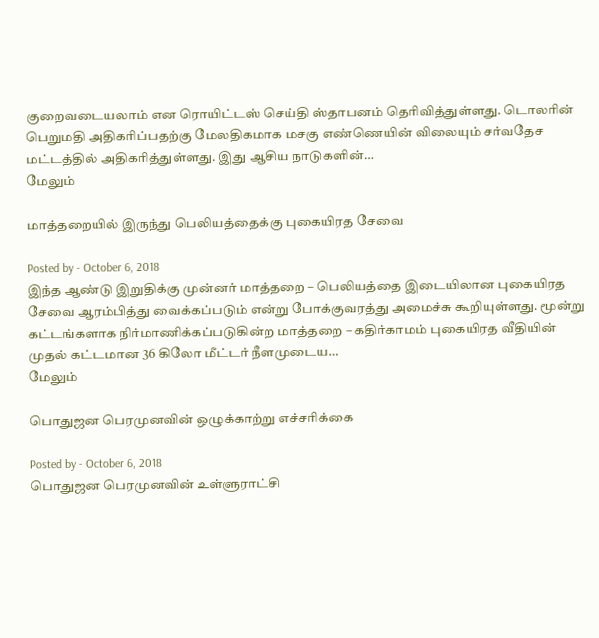குறைவடையலாம் என ரொயிட்டஸ் செய்தி ஸ்தாபனம் தெரிவித்துள்ளது. டொலரின் பெறுமதி அதிகரிப்பதற்கு மேலதிகமாக மசகு எண்ணெயின் விலையும் சர்வதேச மட்டத்தில் அதிகரித்துள்ளது. இது ஆசிய நாடுகளின்…
மேலும்

மாத்தறையில் இருந்து பெலியத்தைக்கு புகையிரத சேவை

Posted by - October 6, 2018
இந்த ஆண்டு இறுதிக்கு முன்னர் மாத்தறை – பெலியத்தை இடையிலான புகையிரத சேவை ஆரம்பித்து வைக்கப்படும் என்று போக்குவரத்து அமைச்சு கூறியுள்ளது. மூன்று கட்டங்களாக நிர்மாணிக்கப்படுகின்ற மாத்தறை – கதிர்காமம் புகையிரத வீதியின் முதல் கட்டமான 36 கிலோ மீட்டர் நீளமுடைய…
மேலும்

பொதுஜன பெரமுனவின் ஒழுக்காற்று எச்சரிக்கை

Posted by - October 6, 2018
பொதுஜன பெரமுனவின் உள்ளுராட்சி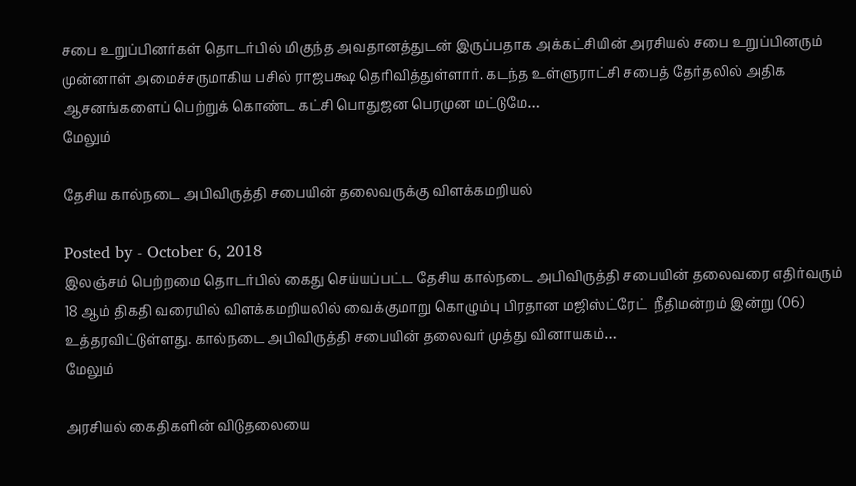சபை உறுப்பினர்கள் தொடர்பில் மிகுந்த அவதானத்துடன் இருப்பதாக அக்கட்சியின் அரசியல் சபை உறுப்பினரும் முன்னாள் அமைச்சருமாகிய பசில் ராஜபக்ஷ தெரிவித்துள்ளார். கடந்த உள்ளுராட்சி சபைத் தேர்தலில் அதிக ஆசனங்களைப் பெற்றுக் கொண்ட கட்சி பொதுஜன பெரமுன மட்டுமே…
மேலும்

தேசிய கால்நடை அபிவிருத்தி சபையின் தலைவருக்கு விளக்கமறியல்

Posted by - October 6, 2018
இலஞ்சம் பெற்றமை தொடர்பில் கைது செய்யப்பட்ட தேசிய கால்நடை அபிவிருத்தி சபையின் தலைவரை எதிர்வரும் 18 ஆம் திகதி வரையில் விளக்கமறியலில் வைக்குமாறு கொழும்பு பிரதான மஜிஸ்ட்ரேட்  நீதிமன்றம் இன்று (06) உத்தரவிட்டுள்ளது. கால்நடை அபிவிருத்தி சபையின் தலைவர் முத்து வினாயகம்…
மேலும்

அரசியல் கைதிகளின் விடுதலையை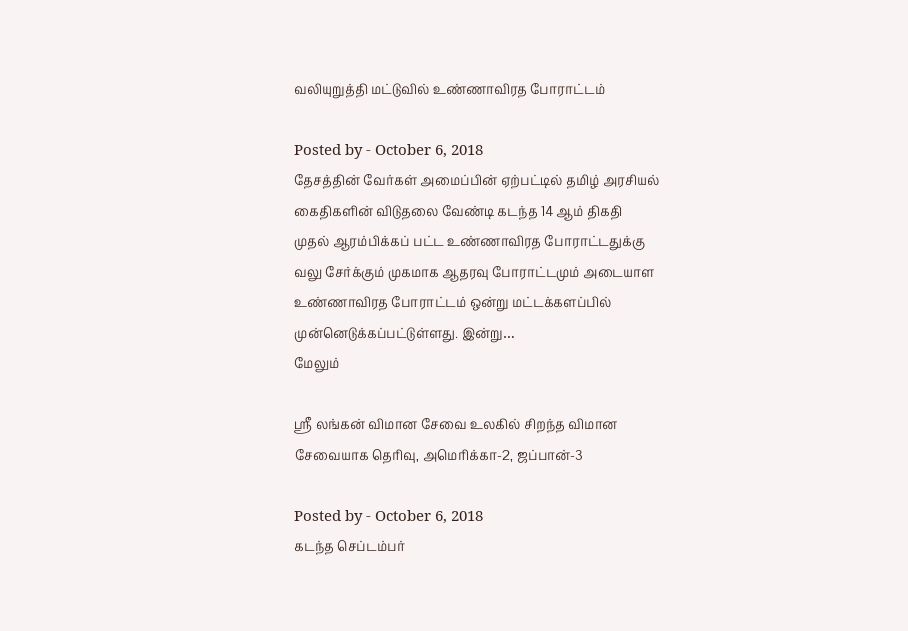வலியுறுத்தி மட்டுவில் உண்ணாவிரத போராட்டம்

Posted by - October 6, 2018
தேசத்தின் வேர்கள் அமைப்பின் ஏற்பட்டில் தமிழ் அரசியல் கைதிகளின் விடுதலை வேண்டி கடந்த 14 ஆம் திகதி முதல் ஆரம்பிக்கப் பட்ட உண்ணாவிரத போராட்டதுக்கு வலு சேர்க்கும் முகமாக ஆதரவு போராட்டமும் அடையாள உண்ணாவிரத போராட்டம் ஒன்று மட்டக்களப்பில் முன்னெடுக்கப்பட்டுள்ளது. இன்று…
மேலும்

ஸ்ரீ லங்கன் விமான சேவை உலகில் சிறந்த விமான சேவையாக தெரிவு, அமெரிக்கா-2, ஜப்பான்-3

Posted by - October 6, 2018
கடந்த செப்டம்பர்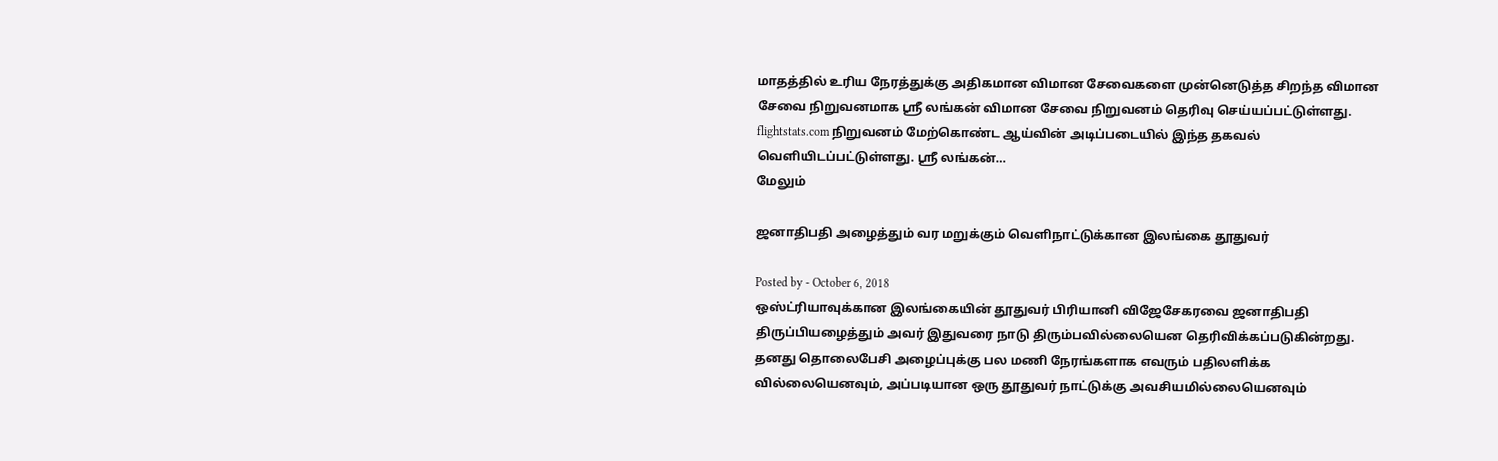மாதத்தில் உரிய நேரத்துக்கு அதிகமான விமான சேவைகளை முன்னெடுத்த சிறந்த விமான சேவை நிறுவனமாக ஸ்ரீ லங்கன் விமான சேவை நிறுவனம் தெரிவு செய்யப்பட்டுள்ளது. flightstats.com நிறுவனம் மேற்கொண்ட ஆய்வின் அடிப்படையில் இந்த தகவல் வெளியிடப்பட்டுள்ளது. ஸ்ரீ லங்கன்…
மேலும்

ஜனாதிபதி அழைத்தும் வர மறுக்கும் வெளிநாட்டுக்கான இலங்கை தூதுவர்

Posted by - October 6, 2018
ஒஸ்ட்ரியாவுக்கான இலங்கையின் தூதுவர் பிரியானி விஜேசேகரவை ஜனாதிபதி திருப்பியழைத்தும் அவர் இதுவரை நாடு திரும்பவில்லையென தெரிவிக்கப்படுகின்றது. தனது தொலைபேசி அழைப்புக்கு பல மணி நேரங்களாக எவரும் பதிலளிக்க வில்லையெனவும், அப்படியான ஒரு தூதுவர் நாட்டுக்கு அவசியமில்லையெனவும்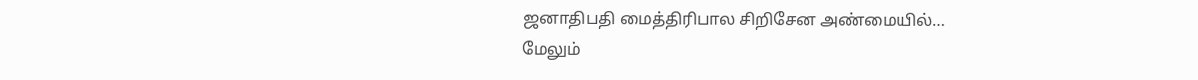ஜனாதிபதி மைத்திரிபால சிறிசேன அண்மையில்…
மேலும்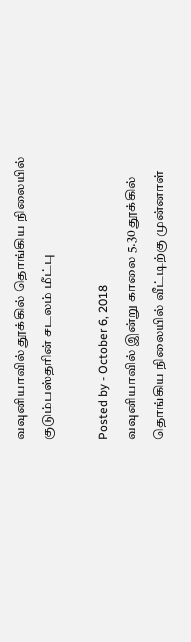வவுனியாவில் தூக்கில் தொங்கிய நிலையில் குடும்பஸ்தரின் சடலம் மீட்பு

Posted by - October 6, 2018
வவுனியாவில் இன்று காலை 5.30 தூக்கில் தொங்கிய நிலையில் வீட்டிற்கு முன்னாள்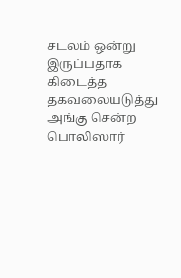சடலம் ஒன்று இருப்பதாக கிடைத்த தகவலையடுத்து அங்கு சென்ற  பொலிஸார்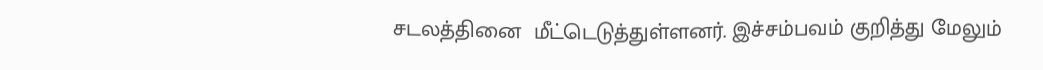சடலத்தினை  மீட்டெடுத்துள்ளனர். இச்சம்பவம் குறித்து மேலும்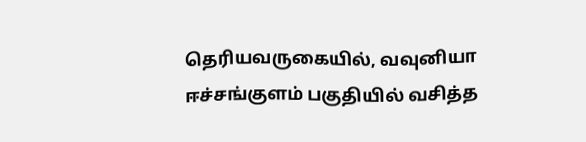தெரியவருகையில், வவுனியா ஈச்சங்குளம் பகுதியில் வசித்த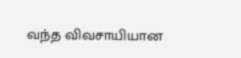வந்த விவசாயியான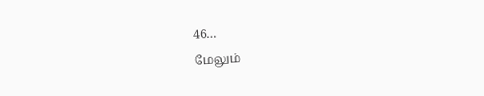46…
மேலும்